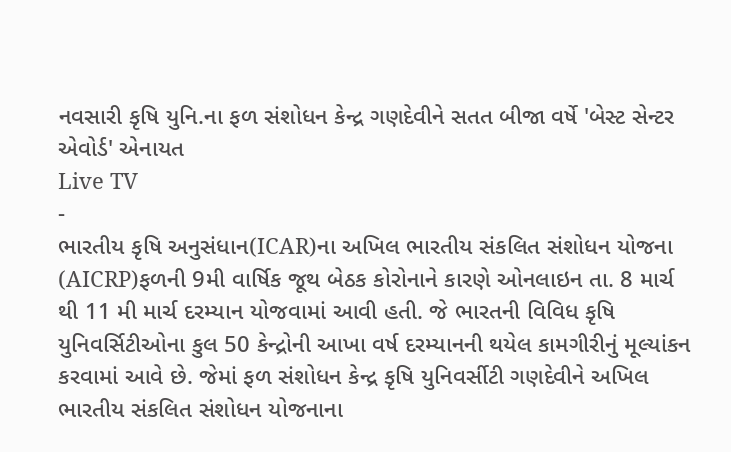નવસારી કૃષિ યુનિ.ના ફળ સંશોધન કેન્દ્ર ગણદેવીને સતત બીજા વર્ષે 'બેસ્ટ સેન્ટર એવોર્ડ' એનાયત
Live TV
-
ભારતીય કૃષિ અનુસંધાન(ICAR)ના અખિલ ભારતીય સંકલિત સંશોધન યોજના (AICRP)ફળની 9મી વાર્ષિક જૂથ બેઠક કોરોનાને કારણે ઓનલાઇન તા. 8 માર્ચ થી 11 મી માર્ચ દરમ્યાન યોજવામાં આવી હતી. જે ભારતની વિવિધ કૃષિ યુનિવર્સિટીઓના કુલ 50 કેન્દ્રોની આખા વર્ષ દરમ્યાનની થયેલ કામગીરીનું મૂલ્યાંકન કરવામાં આવે છે. જેમાં ફળ સંશોધન કેન્દ્ર કૃષિ યુનિવર્સીટી ગણદેવીને અખિલ ભારતીય સંકલિત સંશોધન યોજનાના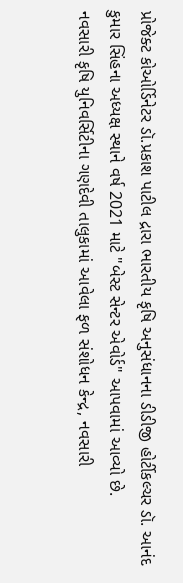પ્રોજેક્ટ કોઓર્ડિનેટર ડૉ.પ્રકાશ પાટીલ દ્રારા ભારતીય કૃષિ અનુસંધાનના ડીડીજી હોર્ટીકલ્ચર ડૉ. આનંદ કુમાર સિંહના અધ્યક્ષ સ્થાને વર્ષ 2021 માટે "બેસ્ટ સેન્ટર એવોર્ડ" આપવામાં આવ્યો છે.
નવસારી કૃષિ યુનિવર્સિટીના ગણદેવી તાલુકામાં આવેલા ફળ સંશોધન કેન્દ્ર, નવસારી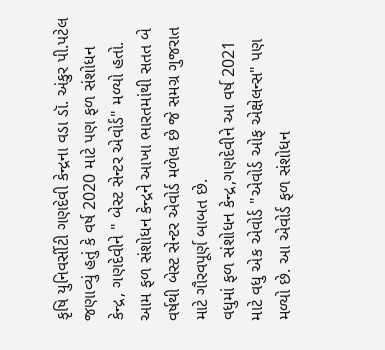કૃષિ યુનિવર્સીટી ગણદેવી કેન્દ્રના વડા ડૉ. અંકુર પી.પટેલ જણાવ્યું હતું કે વર્ષ 2020 માટે પણ ફળ સંશોધન કેન્દ્ર, ગણદેવીને " બેસ્ટ સેન્ટર એવોર્ડ" મળ્યો હતો. આમ ફળ સંશોધન કેન્દ્રને આખા ભારતમાંથી સતત બે વર્ષથી બેસ્ટ સેન્ટર એવોર્ડ મળેલ છે જે સમગ્ર ગુજરાત માટે ગૌરવપૂર્ણ બાબત છે.
વધુમાં ફળ સંશોધન કેન્દ્ર,ગણદેવીને આ વર્ષ 2021 માટે વધુ એક એવોર્ડ "એવોર્ડ ઓફ એક્ષેલન્સ" પણ મળ્યો છે. આ એવોર્ડ ફળ સંશોધન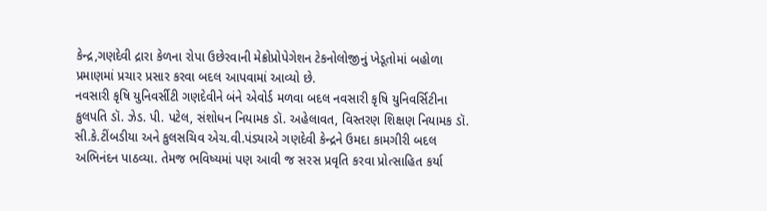કેન્દ્ર,ગણદેવી દ્રારા કેળના રોપા ઉછેરવાની મેક્રોપ્રોપેગેશન ટેકનોલોજીનું ખેડૂતોમાં બહોળા પ્રમાણમાં પ્રચાર પ્રસાર કરવા બદલ આપવામાં આવ્યો છે.
નવસારી કૃષિ યુનિવર્સીટી ગણદેવીને બંને એવોર્ડ મળવા બદલ નવસારી કૃષિ યુનિવર્સિટીના કુલપતિ ડૉ. ઝેડ. પી. પટેલ, સંશોધન નિયામક ડૉ. અહેલાવત, વિસ્તરણ શિક્ષણ નિયામક ડૉ. સી.કે.ટીંબડીયા અને કુલસચિવ એચ.વી.પંડ્યાએ ગણદેવી કેન્દ્રને ઉમદા કામગીરી બદલ અભિનંદન પાઠવ્યા. તેમજ ભવિષ્યમાં પણ આવી જ સરસ પ્રવૃતિ કરવા પ્રોત્સાહિત કર્યા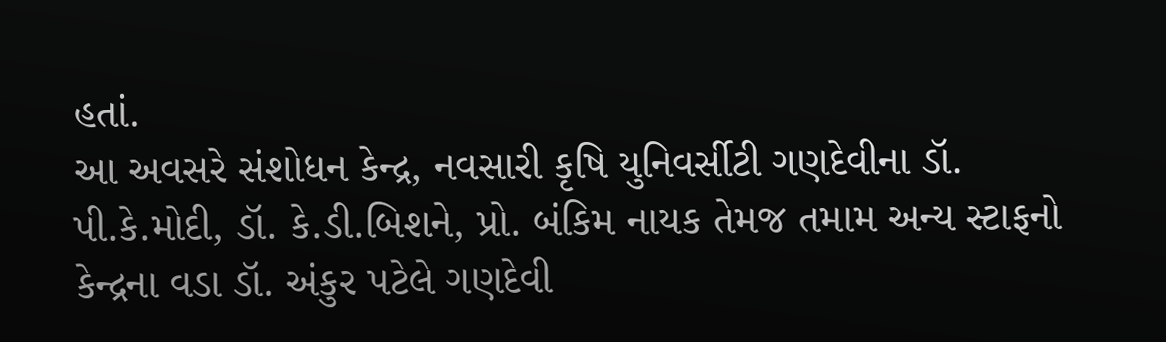હતાં.
આ અવસરે સંશોધન કેન્દ્ર, નવસારી કૃષિ યુનિવર્સીટી ગણદેવીના ડૉ. પી.કે.મોદી, ડૉ. કે.ડી.બિશને, પ્રો. બંકિમ નાયક તેમજ તમામ અન્ય સ્ટાફનો કેન્દ્રના વડા ડૉ. અંકુર પટેલે ગણદેવી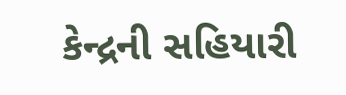કેન્દ્રની સહિયારી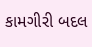કામગીરી બદલ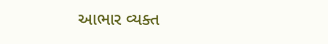આભાર વ્યક્ત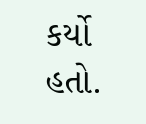કર્યો હતો.